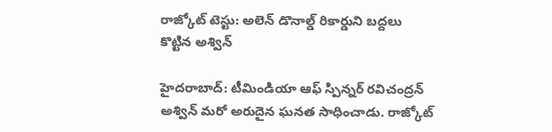రాజ్కోట్ టెస్టు: అలెన్ డొనాల్డ్ రికార్డుని బద్దలు కొట్టిన అశ్విన్

హైదరాబాద్: టీమిండియా ఆఫ్ స్పిన్నర్ రవిచంద్రన్ అశ్విన్ మరో అరుదైన ఘనత సాధించాడు. రాజ్కోట్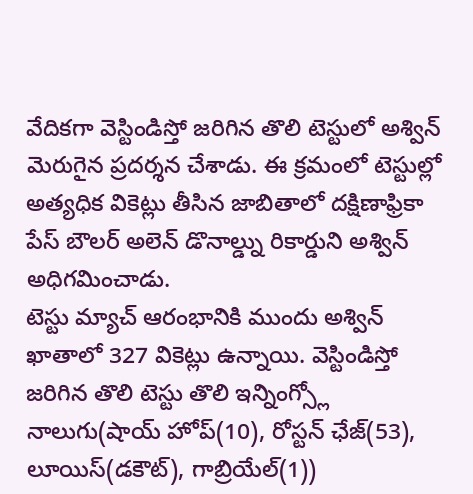వేదికగా వెస్టిండిస్తో జరిగిన తొలి టెస్టులో అశ్విన్ మెరుగైన ప్రదర్శన చేశాడు. ఈ క్రమంలో టెస్టుల్లో అత్యధిక వికెట్లు తీసిన జాబితాలో దక్షిణాఫ్రికా పేస్ బౌలర్ అలెన్ డొనాల్డ్ను రికార్డుని అశ్విన్ అధిగమించాడు.
టెస్టు మ్యాచ్ ఆరంభానికి ముందు అశ్విన్ ఖాతాలో 327 వికెట్లు ఉన్నాయి. వెస్టిండిస్తో జరిగిన తొలి టెస్టు తొలి ఇన్నింగ్స్లో నాలుగు(షాయ్ హోప్(10), రోస్టన్ ఛేజ్(53), లూయిస్(డకౌట్), గాబ్రియేల్(1))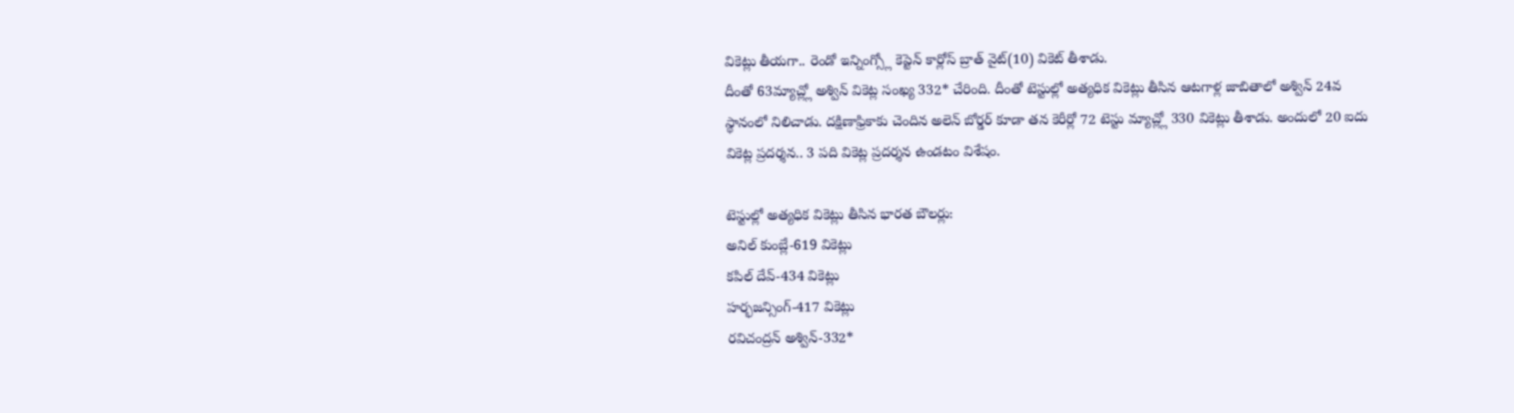వికెట్లు తీయగా.. రెండో ఇన్నింగ్స్లో కెప్టెన్ కార్లోస్ బ్రాత్ వైట్(10) వికెట్ తీశాడు.
దీంతో 63మ్యాచ్ల్లో అశ్విన్ వికెట్ల సంఖ్య 332* చేరింది. దీంతో టెస్టుల్లో అత్యధిక వికెట్లు తీసిన ఆటగాళ్ల జాబితాలో అశ్విన్ 24వ స్థానంలో నిలిచాడు. దక్షిణాఫ్రికాకు చెందిన అలెన్ బోర్డర్ కూడా తన కెరీర్లో 72 టెస్టు మ్యాచ్ల్లో 330 వికెట్లు తీశాడు. అందులో 20 ఐదు వికెట్ల ప్రదర్శన.. 3 పది వికెట్ల ప్రదర్శన ఉండటం విశేషం.

టెస్టుల్లో అత్యధిక వికెట్లు తీసిన భారత బౌలర్లు:
అనిల్ కుంబ్లే-619 వికెట్లు
కపిల్ దేవ్-434 వికెట్లు
హర్భజన్సింగ్-417 వికెట్లు
రవిచంద్రన్ అశ్విన్-332*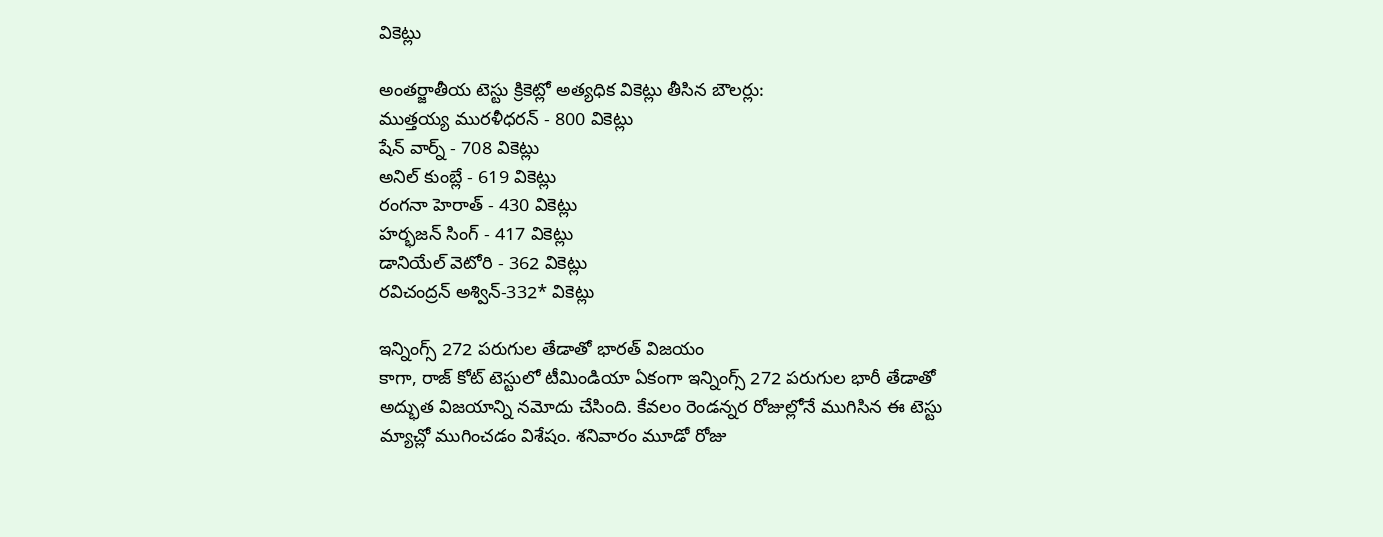వికెట్లు

అంతర్జాతీయ టెస్టు క్రికెట్లో అత్యధిక వికెట్లు తీసిన బౌలర్లు:
ముత్తయ్య మురళీధరన్ - 800 వికెట్లు
షేన్ వార్న్ - 708 వికెట్లు
అనిల్ కుంబ్లే - 619 వికెట్లు
రంగనా హెరాత్ - 430 వికెట్లు
హర్భజన్ సింగ్ - 417 వికెట్లు
డానియేల్ వెటోరి - 362 వికెట్లు
రవిచంద్రన్ అశ్విన్-332* వికెట్లు

ఇన్నింగ్స్ 272 పరుగుల తేడాతో భారత్ విజయం
కాగా, రాజ్ కోట్ టెస్టులో టీమిండియా ఏకంగా ఇన్నింగ్స్ 272 పరుగుల భారీ తేడాతో అద్భుత విజయాన్ని నమోదు చేసింది. కేవలం రెండన్నర రోజుల్లోనే ముగిసిన ఈ టెస్టు మ్యాచ్లో ముగించడం విశేషం. శనివారం మూడో రోజు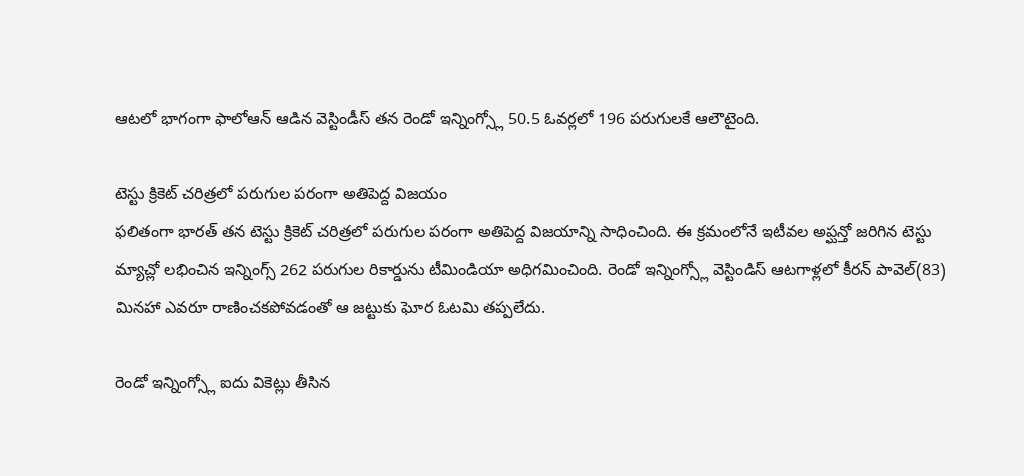ఆటలో భాగంగా ఫాలోఆన్ ఆడిన వెస్టిండీస్ తన రెండో ఇన్నింగ్స్లో 50.5 ఓవర్లలో 196 పరుగులకే ఆలౌటైంది.

టెస్టు క్రికెట్ చరిత్రలో పరుగుల పరంగా అతిపెద్ద విజయం
ఫలితంగా భారత్ తన టెస్టు క్రికెట్ చరిత్రలో పరుగుల పరంగా అతిపెద్ద విజయాన్ని సాధించింది. ఈ క్రమంలోనే ఇటీవల అప్ఘన్తో జరిగిన టెస్టు మ్యాచ్లో లభించిన ఇన్నింగ్స్ 262 పరుగుల రికార్డును టీమిండియా అధిగమించింది. రెండో ఇన్నింగ్స్లో వెస్టిండిస్ ఆటగాళ్లలో కీరన్ పావెల్(83) మినహా ఎవరూ రాణించకపోవడంతో ఆ జట్టుకు ఘోర ఓటమి తప్పలేదు.

రెండో ఇన్నింగ్స్లో ఐదు వికెట్లు తీసిన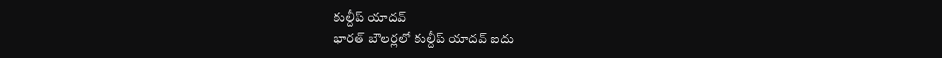కుల్దీప్ యాదవ్
భారత్ బౌలర్లలో కుల్దీప్ యాదవ్ ఐదు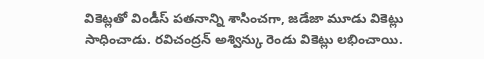వికెట్లతో విండీస్ పతనాన్ని శాసించగా, జడేజా మూడు వికెట్లు సాధించాడు. రవిచంద్రన్ అశ్విన్కు రెండు వికెట్లు లభించాయి.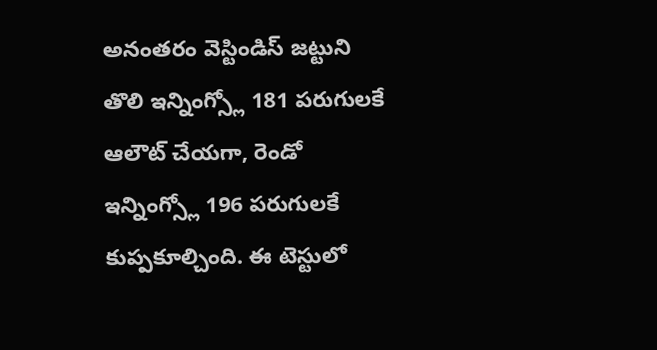అనంతరం వెస్టిండిస్ జట్టుని తొలి ఇన్నింగ్స్లో 181 పరుగులకే ఆలౌట్ చేయగా, రెండో ఇన్నింగ్స్లో 196 పరుగులకే కుప్పకూల్చింది. ఈ టెస్టులో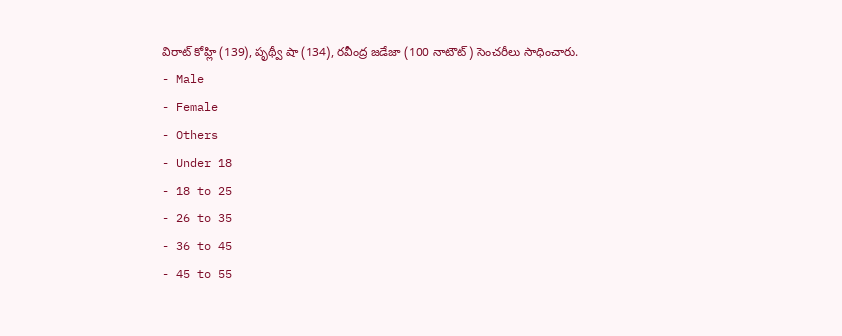విరాట్ కోహ్లి (139), పృథ్వీ షా (134), రవీంద్ర జడేజా (100 నాటౌట్) సెంచరీలు సాధించారు.
- Male
- Female
- Others
- Under 18
- 18 to 25
- 26 to 35
- 36 to 45
- 45 to 55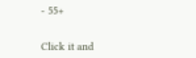- 55+


Click it and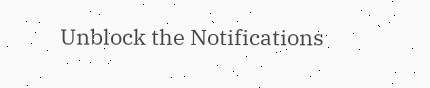Unblock the Notifications